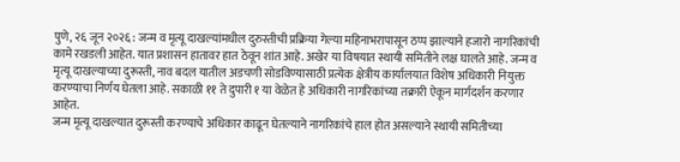पुणे, २६ जून २०२६ : जन्म व मृत्यू दाखल्यांमधील दुरुस्तीची प्रक्रिया गेल्या महिनाभरापासून ठप्प झाल्याने हजारो नागरिकांची कामे रखडली आहेत. यात प्रशासन हातावर हात ठेवून शांत आहे. अखेर या विषयात स्थायी समितीने लक्ष घालते आहे. जन्म व मृत्यू दाखल्याच्या दुरूस्ती, नाव बदल यातील अडचणी सोडविण्यासाठी प्रत्येक क्षेत्रीय कार्यालयात विशेष अधिकारी नियुक्त करण्याचा निर्णय घेतला आहे. सकाळी ११ ते दुपारी १ या वेळेत हे अधिकारी नागरिकांच्या तक्रारी ऐकून मार्गदर्शन करणार आहेत.
जन्म मृत्यू दाखल्यात दुरूस्ती करण्याचे अधिकार काढून घेतल्याने नागरिकांचे हाल होत असल्याने स्थायी समितीच्या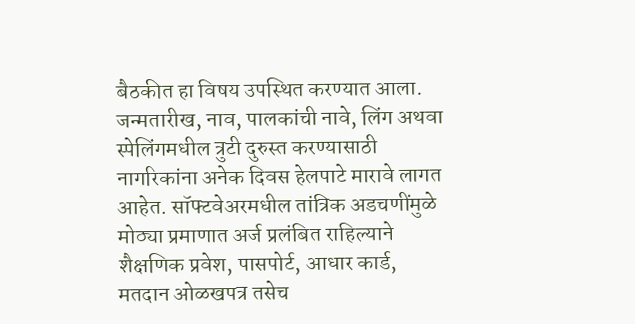बैठकीत हा विषय उपस्थित करण्यात आला.
जन्मतारीख, नाव, पालकांची नावे, लिंग अथवा स्पेलिंगमधील त्रुटी दुरुस्त करण्यासाठी नागरिकांना अनेक दिवस हेलपाटे मारावे लागत आहेत. सॉफ्टवेअरमधील तांत्रिक अडचणींमुळे मोठ्या प्रमाणात अर्ज प्रलंबित राहिल्याने शैक्षणिक प्रवेश, पासपोर्ट, आधार कार्ड, मतदान ओळखपत्र तसेच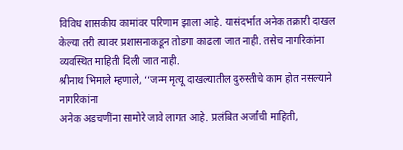विविध शासकीय कामांवर परिणाम झाला आहे. यासंदर्भात अनेक तक्रारी दाखल केल्या तरी त्यावर प्रशासनाकडून तोडगा काढला जात नाही. तसेच नागरिकांना व्यवस्थित माहिती दिली जात नाही.
श्रीनाथ भिमाले म्हणाले, ‘‘जन्म मृत्यू दाखल्यातील दुरुस्तीचे काम होत नसल्याने नागरिकांना
अनेक अडचणींना सामोरे जावे लागत आहे. प्रलंबित अर्जांची माहिती,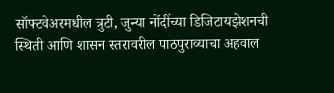सॉफ्टवेअरमधील त्रुटी, जुन्या नोंदींच्या डिजिटायझेशनची स्थिती आणि शासन स्तरावरील पाठपुराव्याचा अहवाल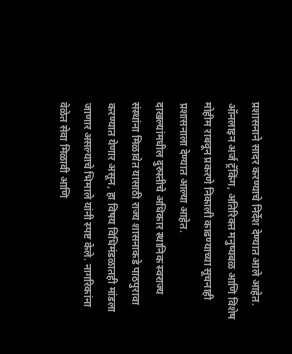प्रशासनाने सादर करण्याचे निर्देश देण्यात आले आहेत. ऑनलाइन अर्ज ट्रॅकिंग, अतिरिक्त मनुष्यबळ आणि विशेष मोहीम राबवून प्रकरणे निकाली काढण्याच्या सूचनाही प्रशासनाला देण्यात आल्या आहेत.
दाखल्यांमधील दुरुस्तीचे अधिकार स्थानिक स्वराज्य संस्थांना मिळावेत यासाठी राज्य शासनाकडे पाठपुरावा करण्यात येणार असून, हा विषय विधिमंडळातही मांडला जाणार असल्याचे भिमाले यांनी स्पष्ट केले. नागरिकांना वेळेत सेवा मिळावी आणि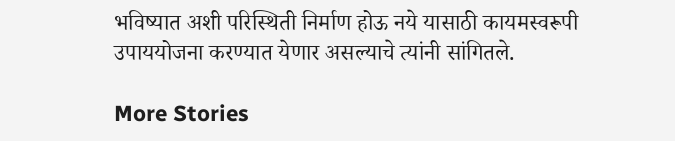भविष्यात अशी परिस्थिती निर्माण होऊ नये यासाठी कायमस्वरूपी उपाययोजना करण्यात येणार असल्याचे त्यांनी सांगितले.

More Stories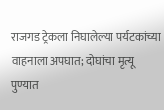राजगड ट्रेकला निघालेल्या पर्यटकांच्या वाहनाला अपघात; दोघांचा मृत्यू
पुण्यात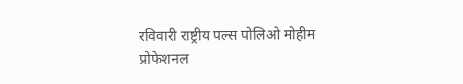रविवारी राष्ट्रीय पल्स पोलिओ मोहीम
प्रोफेशनल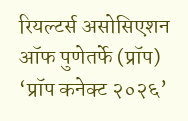रियल्टर्स असोसिएशन ऑफ पुणेतर्फे (प्रॉप) ‘प्रॉप कनेक्ट २०२६’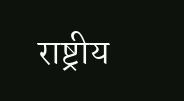राष्ट्रीय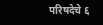परिषदेचे ६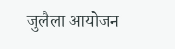जुलैला आयोजन